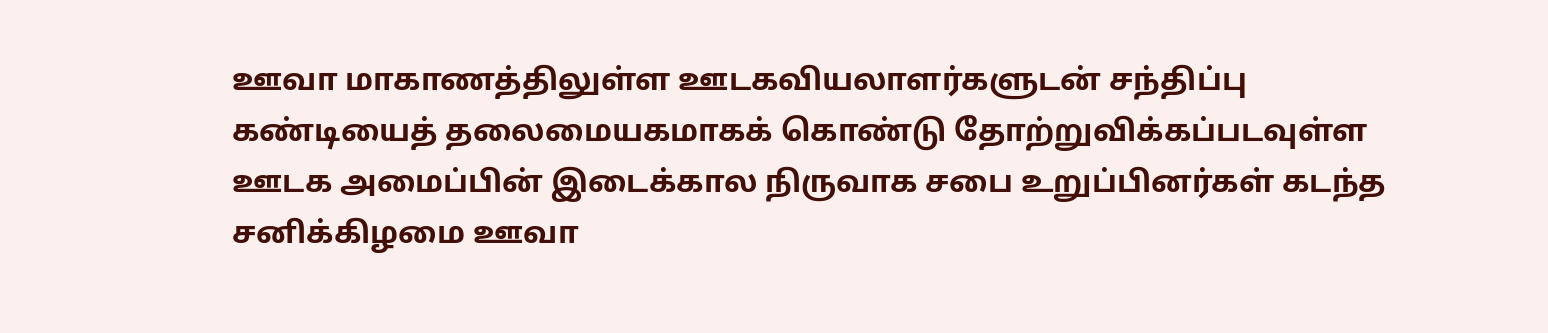ஊவா மாகாணத்திலுள்ள ஊடகவியலாளர்களுடன் சந்திப்பு
கண்டியைத் தலைமையகமாகக் கொண்டு தோற்றுவிக்கப்படவுள்ள ஊடக அமைப்பின் இடைக்கால நிருவாக சபை உறுப்பினர்கள் கடந்த சனிக்கிழமை ஊவா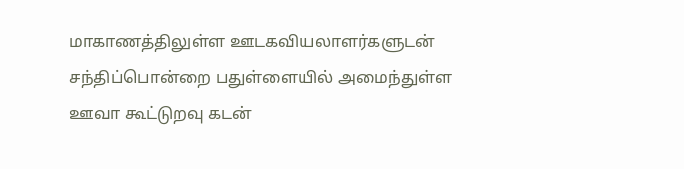மாகாணத்திலுள்ள ஊடகவியலாளர்களுடன் சந்திப்பொன்றை பதுள்ளையில் அமைந்துள்ள ஊவா கூட்டுறவு கடன்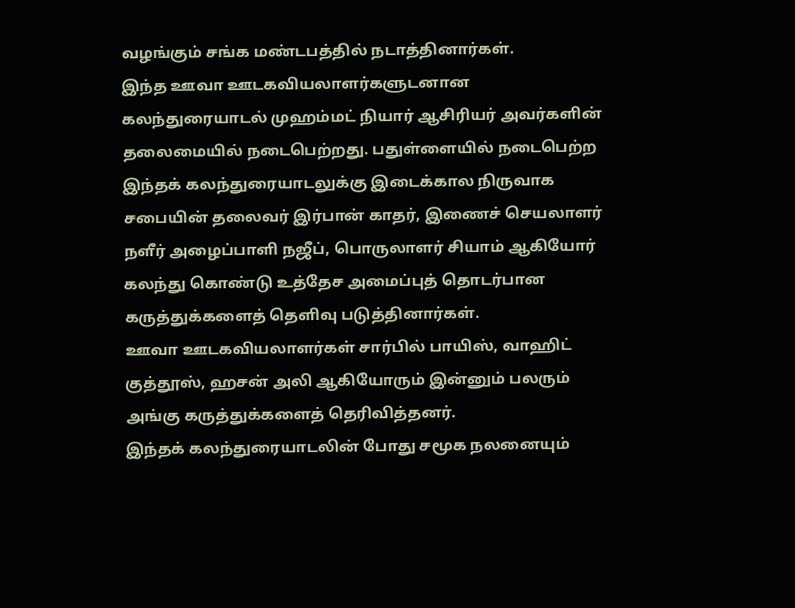வழங்கும் சங்க மண்டபத்தில் நடாத்தினார்கள்.
இந்த ஊவா ஊடகவியலாளர்களுடனான கலந்துரையாடல் முஹம்மட் நியார் ஆசிரியர் அவர்களின் தலைமையில் நடைபெற்றது. பதுள்ளையில் நடைபெற்ற இந்தக் கலந்துரையாடலுக்கு இடைக்கால நிருவாக சபையின் தலைவர் இர்பான் காதர், இணைச் செயலாளர் நளீர் அழைப்பாளி நஜீப், பொருலாளர் சியாம் ஆகியோர் கலந்து கொண்டு உத்தேச அமைப்புத் தொடர்பான கருத்துக்களைத் தெளிவு படுத்தினார்கள்.
ஊவா ஊடகவியலாளர்கள் சார்பில் பாயிஸ், வாஹிட் குத்தூஸ், ஹசன் அலி ஆகியோரும் இன்னும் பலரும் அங்கு கருத்துக்களைத் தெரிவித்தனர்.
இந்தக் கலந்துரையாடலின் போது சமூக நலனையும்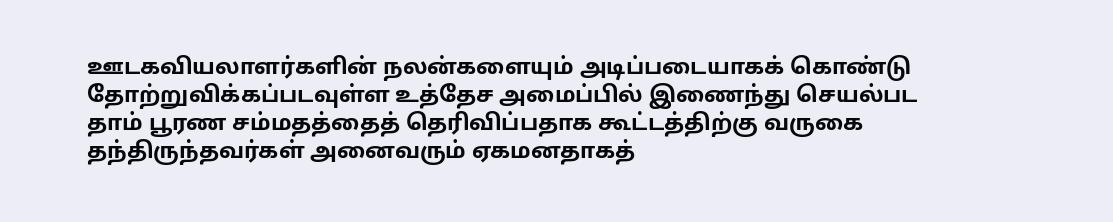ஊடகவியலாளர்களின் நலன்களையும் அடிப்படையாகக் கொண்டு தோற்றுவிக்கப்படவுள்ள உத்தேச அமைப்பில் இணைந்து செயல்பட தாம் பூரண சம்மதத்தைத் தெரிவிப்பதாக கூட்டத்திற்கு வருகை தந்திருந்தவர்கள் அனைவரும் ஏகமனதாகத்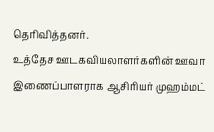தெரிவித்தனர்.
உத்தேச ஊடகவியலாளர்களின் ஊவா இணைப்பாளராக ஆசிரியர் முஹம்மட்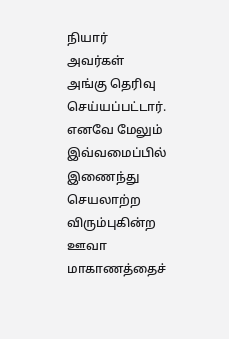நியார் அவர்கள் அங்கு தெரிவு செய்யப்பட்டார். எனவே மேலும் இவ்வமைப்பில் இணைந்து செயலாற்ற விரும்புகின்ற ஊவா மாகாணத்தைச்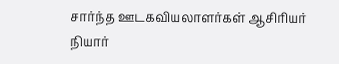சார்ந்த ஊடகவியலாளர்கள் ஆசிரியர் நியார்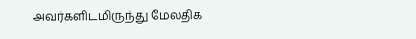அவர்களிடமிருந்து மேலதிக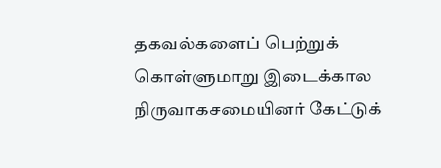தகவல்களைப் பெற்றுக் கொள்ளுமாறு இடைக்கால நிருவாகசமையினர் கேட்டுக்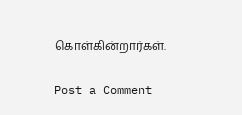கொள்கின்றார்கள்.

Post a Comment